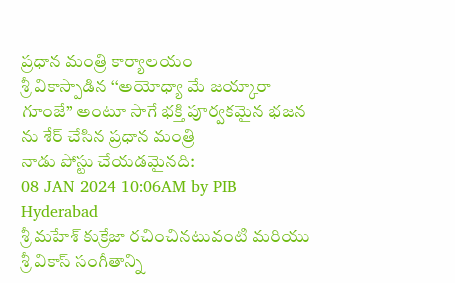ప్రధాన మంత్రి కార్యాలయం
శ్రీ వికాస్పాడిన ‘‘అయోధ్యా మే జయ్కారా గూంజే’’ అంటూ సాగే భక్తి పూర్వకమైన భజన ను శేర్ చేసిన ప్రధాన మంత్రి
నాడు పోస్టు చేయడమైనది:
08 JAN 2024 10:06AM by PIB Hyderabad
శ్రీ మహేశ్ కుక్రేజా రచించినటువంటి మరియు శ్రీ వికాస్ సంగీతాన్ని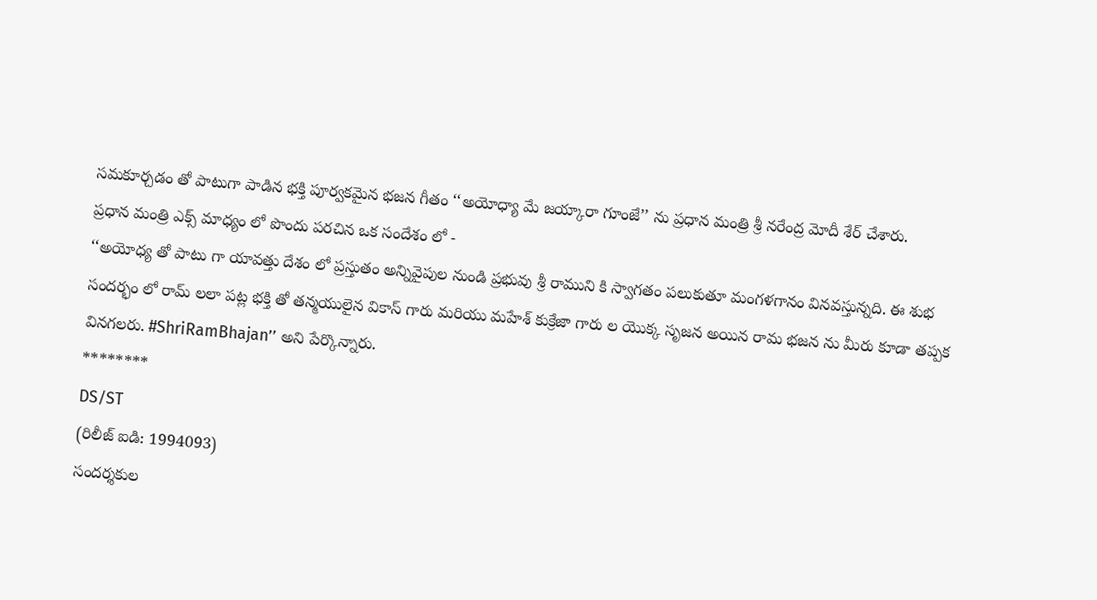సమకూర్చడం తో పాటుగా పాడిన భక్తి పూర్వకమైన భజన గీతం ‘‘అయోధ్యా మే జయ్కారా గూంజే’’ ను ప్రధాన మంత్రి శ్రీ నరేంద్ర మోదీ శేర్ చేశారు.
ప్రధాన మంత్రి ఎక్స్ మాధ్యం లో పొందు పరచిన ఒక సందేశం లో -
‘‘అయోధ్య తో పాటు గా యావత్తు దేశం లో ప్రస్తుతం అన్నివైపుల నుండి ప్రభువు శ్రీ రాముని కి స్వాగతం పలుకుతూ మంగళగానం వినవస్తున్నది. ఈ శుభ సందర్భం లో రామ్ లలా పట్ల భక్తి తో తన్మయులైన వికాస్ గారు మరియు మహేశ్ కుక్రేజా గారు ల యొక్క సృజన అయిన రామ భజన ను మీరు కూడా తప్పక వినగలరు. #ShriRamBhajan’’ అని పేర్కొన్నారు.
********
DS/ST
(రిలీజ్ ఐడి: 1994093)
సందర్శకుల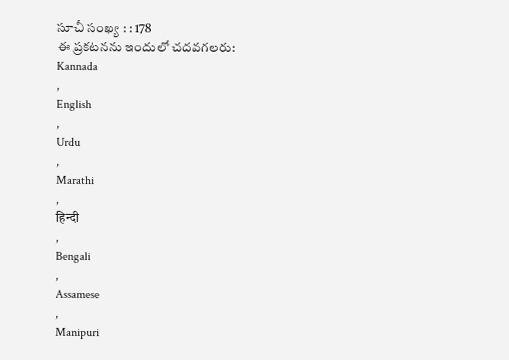సూచీ సంఖ్య : : 178
ఈ ప్రకటనను ఇందులో చదవగలరు:
Kannada
,
English
,
Urdu
,
Marathi
,
हिन्दी
,
Bengali
,
Assamese
,
Manipuri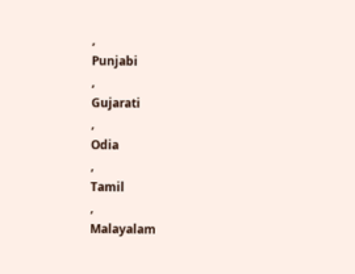,
Punjabi
,
Gujarati
,
Odia
,
Tamil
,
Malayalam